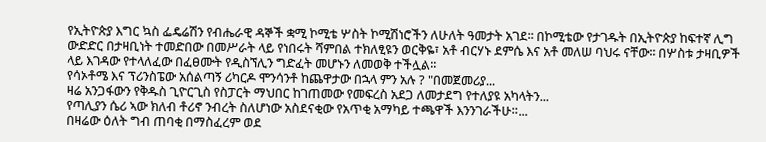የኢትዮጵያ እግር ኳስ ፌዴሬሽን የብሔራዊ ዳኞች ቋሚ ኮሚቴ ሦስት ኮሚሽነሮችን ለሁለት ዓመታት አገደ፡፡ በኮሚቴው የታገዱት በኢትዮጵያ ከፍተኛ ሊግ ውድድር በታዛቢነት ተመድበው በመሥራት ላይ የነበሩት ሻምበል ተክለፂዩን ወርቅዬ፣ አቶ ብርሃኑ ደምሴ እና አቶ መለሠ ባህሩ ናቸው፡፡ በሦስቱ ታዛቢዎች ላይ እገዳው የተላለፈው በፈፀሙት የዲስኘሊን ግድፈት መሆኑን ለመወቅ ተችሏል፡፡
የሳኦቶሜ እና ፕሪንስፔው አሰልጣኝ ሪካርዶ ሞንሳንቶ ከጨዋታው በኋላ ምን አሉ ? "በመጀመሪያ...
ዛሬ አንጋፋውን የቅዱስ ጊዮርጊስ የስፓርት ማህበር ከገጠመው የመፍረስ አደጋ ለመታደግ የተለያዩ አካላትን...
የጣሊያን ሴሪ ኣው ክለብ ቶሪኖ ንብረት ስለሆነው አስደናቂው የአጥቂ አማካይ ተጫዋች እንንገራችሁ።...
በዛሬው ዕለት ግብ ጠባቂ በማስፈረም ወደ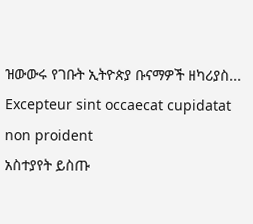ዝውውሩ የገቡት ኢትዮጵያ ቡናማዎች ዘካሪያስ...
Excepteur sint occaecat cupidatat non proident
አስተያየት ይስጡ